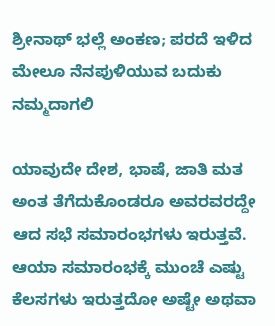ಶ್ರೀನಾಥ್ ಭಲ್ಲೆ ಅಂಕಣ; ಪರದೆ ಇಳಿದ ಮೇಲೂ ನೆನಪುಳಿಯುವ ಬದುಕು ನಮ್ಮದಾಗಲಿ

ಯಾವುದೇ ದೇಶ, ಭಾಷೆ, ಜಾತಿ ಮತ ಅಂತ ತೆಗೆದುಕೊಂಡರೂ ಅವರವರದ್ದೇ ಆದ ಸಭೆ ಸಮಾರಂಭಗಳು ಇರುತ್ತವೆ. ಆಯಾ ಸಮಾರಂಭಕ್ಕೆ ಮುಂಚೆ ಎಷ್ಟು ಕೆಲಸಗಳು ಇರುತ್ತದೋ ಅಷ್ಟೇ ಅಥವಾ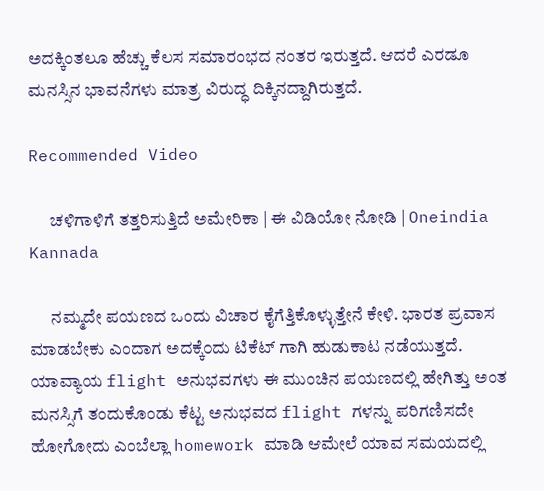ಅದಕ್ಕಿಂತಲೂ ಹೆಚ್ಚು ಕೆಲಸ ಸಮಾರಂಭದ ನಂತರ ಇರುತ್ತದೆ. ಆದರೆ ಎರಡೂ ಮನಸ್ಸಿನ ಭಾವನೆಗಳು ಮಾತ್ರ ವಿರುದ್ಧ ದಿಕ್ಕಿನದ್ದಾಗಿರುತ್ತದೆ.

Recommended Video

      ಚಳಿಗಾಳಿಗೆ ತತ್ತರಿಸುತ್ತಿದೆ ಅಮೇರಿಕಾ | ಈ ವಿಡಿಯೋ ನೋಡಿ | Oneindia Kannada

      ನಮ್ಮದೇ ಪಯಣದ ಒಂದು ವಿಚಾರ ಕೈಗೆತ್ತಿಕೊಳ್ಳುತ್ತೇನೆ ಕೇಳಿ. ಭಾರತ ಪ್ರವಾಸ ಮಾಡಬೇಕು ಎಂದಾಗ ಅದಕ್ಕೆ೦ದು ಟಿಕೆಟ್ ಗಾಗಿ ಹುಡುಕಾಟ ನಡೆಯುತ್ತದೆ. ಯಾವ್ಯಾಯ flight ಅನುಭವಗಳು ಈ ಮುಂಚಿನ ಪಯಣದಲ್ಲಿ ಹೇಗಿತ್ತು ಅಂತ ಮನಸ್ಸಿಗೆ ತಂದುಕೊಂಡು ಕೆಟ್ಟ ಅನುಭವದ flight ಗಳನ್ನು ಪರಿಗಣಿಸದೇ ಹೋಗೋದು ಎಂಬೆಲ್ಲಾ homework ಮಾಡಿ ಆಮೇಲೆ ಯಾವ ಸಮಯದಲ್ಲಿ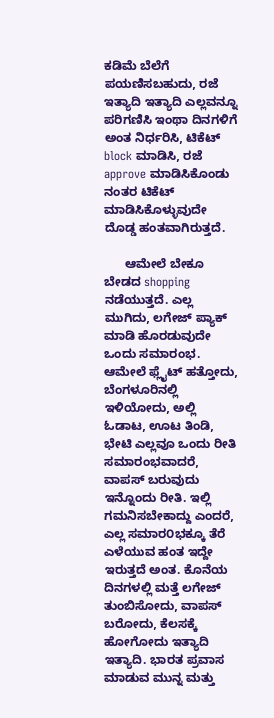ಕಡಿಮೆ ಬೆಲೆಗೆ ಪಯಣಿಸಬಹುದು, ರಜೆ ಇತ್ಯಾದಿ ಇತ್ಯಾದಿ ಎಲ್ಲವನ್ನೂ ಪರಿಗಣಿಸಿ ಇಂಥಾ ದಿನಗಳಿಗೆ ಅಂತ ನಿರ್ಧರಿಸಿ, ಟಿಕೆಟ್ block ಮಾಡಿಸಿ, ರಜೆ approve ಮಾಡಿಸಿಕೊಂಡು ನಂತರ ಟಿಕೆಟ್ ಮಾಡಿಸಿಕೊಳ್ಳುವುದೇ ದೊಡ್ಡ ಹಂತವಾಗಿರುತ್ತದೆ.

      ಆಮೇಲೆ ಬೇಕೂ ಬೇಡದ shopping ನಡೆಯುತ್ತದೆ. ಎಲ್ಲ ಮುಗಿದು, ಲಗೇಜ್ ಪ್ಯಾಕ್ ಮಾಡಿ ಹೊರಡುವುದೇ ಒಂದು ಸಮಾರಂಭ. ಆಮೇಲೆ ಫ್ಲೈಟ್ ಹತ್ತೋದು, ಬೆಂಗಳೂರಿನಲ್ಲಿ ಇಳಿಯೋದು, ಅಲ್ಲಿ ಓಡಾಟ, ಊಟ ತಿಂಡಿ, ಭೇಟಿ ಎಲ್ಲವೂ ಒಂದು ರೀತಿ ಸಮಾರಂಭವಾದರೆ, ವಾಪಸ್ ಬರುವುದು ಇನ್ನೊಂದು ರೀತಿ. ಇಲ್ಲಿ ಗಮನಿಸಬೇಕಾದ್ದು ಎಂದರೆ, ಎಲ್ಲ ಸಮಾರ೦ಭಕ್ಕೂ ತೆರೆ ಎಳೆಯುವ ಹಂತ ಇದ್ದೇ ಇರುತ್ತದೆ ಅಂತ. ಕೊನೆಯ ದಿನಗಳಲ್ಲಿ ಮತ್ತೆ ಲಗೇಜ್ ತುಂಬಿಸೋದು, ವಾಪಸ್ ಬರೋದು, ಕೆಲಸಕ್ಕೆ ಹೋಗೋದು ಇತ್ಯಾದಿ ಇತ್ಯಾದಿ. ಭಾರತ ಪ್ರವಾಸ ಮಾಡುವ ಮುನ್ನ ಮತ್ತು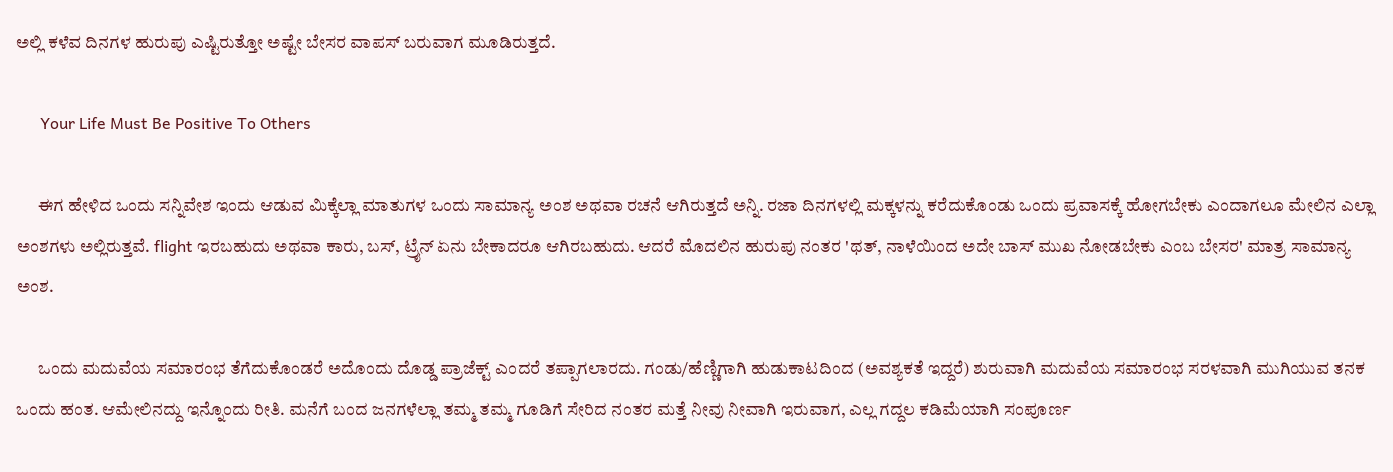ಅಲ್ಲಿ ಕಳೆವ ದಿನಗಳ ಹುರುಪು ಎಷ್ಟಿರುತ್ತೋ ಅಷ್ಟೇ ಬೇಸರ ವಾಪಸ್ ಬರುವಾಗ ಮೂಡಿರುತ್ತದೆ.

      Your Life Must Be Positive To Others

      ಈಗ ಹೇಳಿದ ಒಂದು ಸನ್ನಿವೇಶ ಇಂದು ಆಡುವ ಮಿಕ್ಕೆಲ್ಲಾ ಮಾತುಗಳ ಒಂದು ಸಾಮಾನ್ಯ ಅಂಶ ಅಥವಾ ರಚನೆ ಆಗಿರುತ್ತದೆ ಅನ್ನಿ. ರಜಾ ದಿನಗಳಲ್ಲಿ ಮಕ್ಕಳನ್ನು ಕರೆದುಕೊಂಡು ಒಂದು ಪ್ರವಾಸಕ್ಕೆ ಹೋಗಬೇಕು ಎಂದಾಗಲೂ ಮೇಲಿನ ಎಲ್ಲಾ ಅಂಶಗಳು ಅಲ್ಲಿರುತ್ತವೆ. flight ಇರಬಹುದು ಅಥವಾ ಕಾರು, ಬಸ್, ಟ್ರೈನ್ ಏನು ಬೇಕಾದರೂ ಆಗಿರಬಹುದು. ಆದರೆ ಮೊದಲಿನ ಹುರುಪು ನಂತರ 'ಥತ್, ನಾಳೆಯಿಂದ ಅದೇ ಬಾಸ್ ಮುಖ ನೋಡಬೇಕು ಎಂಬ ಬೇಸರ' ಮಾತ್ರ ಸಾಮಾನ್ಯ ಅಂಶ.

      ಒಂದು ಮದುವೆಯ ಸಮಾರಂಭ ತೆಗೆದುಕೊಂಡರೆ ಅದೊಂದು ದೊಡ್ಡ ಪ್ರಾಜೆಕ್ಟ್ ಎಂದರೆ ತಪ್ಪಾಗಲಾರದು. ಗಂಡು/ಹೆಣ್ಣಿಗಾಗಿ ಹುಡುಕಾಟದಿಂದ (ಅವಶ್ಯಕತೆ ಇದ್ದರೆ) ಶುರುವಾಗಿ ಮದುವೆಯ ಸಮಾರಂಭ ಸರಳವಾಗಿ ಮುಗಿಯುವ ತನಕ ಒಂದು ಹಂತ. ಆಮೇಲಿನದ್ದು ಇನ್ನೊಂದು ರೀತಿ. ಮನೆಗೆ ಬಂದ ಜನಗಳೆಲ್ಲಾ ತಮ್ಮ ತಮ್ಮ ಗೂಡಿಗೆ ಸೇರಿದ ನಂತರ ಮತ್ತೆ ನೀವು ನೀವಾಗಿ ಇರುವಾಗ, ಎಲ್ಲ ಗದ್ದಲ ಕಡಿಮೆಯಾಗಿ ಸಂಪೂರ್ಣ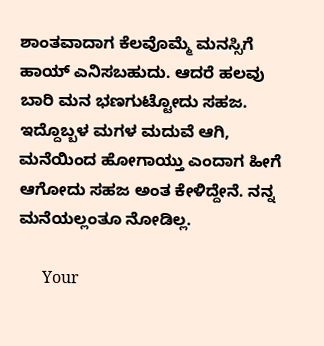ಶಾಂತವಾದಾಗ ಕೆಲವೊಮ್ಮೆ ಮನಸ್ಸಿಗೆ ಹಾಯ್ ಎನಿಸಬಹುದು. ಆದರೆ ಹಲವು ಬಾರಿ ಮನ ಭಣಗುಟ್ಟೋದು ಸಹಜ. ಇದ್ದೊಬ್ಬಳ ಮಗಳ ಮದುವೆ ಆಗಿ, ಮನೆಯಿಂದ ಹೋಗಾಯ್ತು ಎಂದಾಗ ಹೀಗೆ ಆಗೋದು ಸಹಜ ಅಂತ ಕೇಳಿದ್ದೇನೆ. ನನ್ನ ಮನೆಯಲ್ಲಂತೂ ನೋಡಿಲ್ಲ.

      Your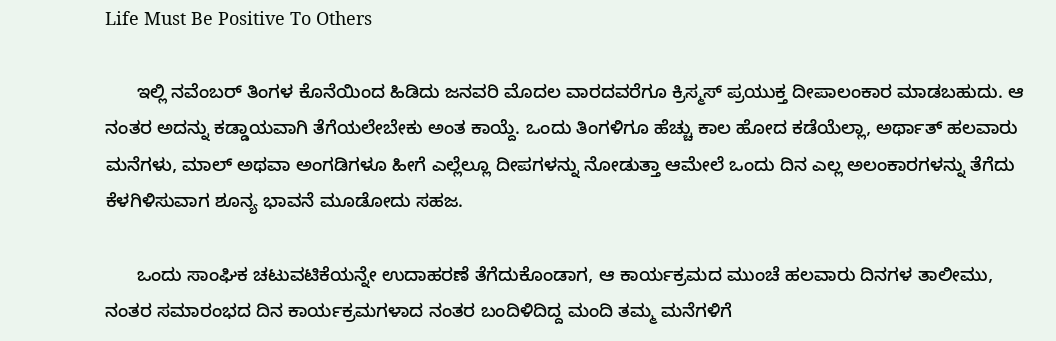Life Must Be Positive To Others

      ಇಲ್ಲಿ ನವೆಂಬರ್ ತಿಂಗಳ ಕೊನೆಯಿಂದ ಹಿಡಿದು ಜನವರಿ ಮೊದಲ ವಾರದವರೆಗೂ ಕ್ರಿಸ್ಮಸ್ ಪ್ರಯುಕ್ತ ದೀಪಾಲಂಕಾರ ಮಾಡಬಹುದು. ಆ ನಂತರ ಅದನ್ನು ಕಡ್ಡಾಯವಾಗಿ ತೆಗೆಯಲೇಬೇಕು ಅಂತ ಕಾಯ್ದೆ. ಒಂದು ತಿಂಗಳಿಗೂ ಹೆಚ್ಚು ಕಾಲ ಹೋದ ಕಡೆಯೆಲ್ಲಾ, ಅರ್ಥಾತ್ ಹಲವಾರು ಮನೆಗಳು, ಮಾಲ್ ಅಥವಾ ಅಂಗಡಿಗಳೂ ಹೀಗೆ ಎಲ್ಲೆಲ್ಲೂ ದೀಪಗಳನ್ನು ನೋಡುತ್ತಾ ಆಮೇಲೆ ಒಂದು ದಿನ ಎಲ್ಲ ಅಲಂಕಾರಗಳನ್ನು ತೆಗೆದು ಕೆಳಗಿಳಿಸುವಾಗ ಶೂನ್ಯ ಭಾವನೆ ಮೂಡೋದು ಸಹಜ.

      ಒಂದು ಸಾಂಘಿಕ ಚಟುವಟಿಕೆಯನ್ನೇ ಉದಾಹರಣೆ ತೆಗೆದುಕೊಂಡಾಗ, ಆ ಕಾರ್ಯಕ್ರಮದ ಮುಂಚೆ ಹಲವಾರು ದಿನಗಳ ತಾಲೀಮು, ನಂತರ ಸಮಾರಂಭದ ದಿನ ಕಾರ್ಯಕ್ರಮಗಳಾದ ನಂತರ ಬಂದಿಳಿದಿದ್ದ ಮಂದಿ ತಮ್ಮ ಮನೆಗಳಿಗೆ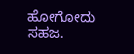ಹೋಗೋದು ಸಹಜ.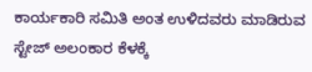ಕಾರ್ಯಕಾರಿ ಸಮಿತಿ ಅಂತ ಉಳಿದವರು ಮಾಡಿರುವ ಸ್ಟೇಜ್ ಅಲಂಕಾರ ಕೆಳಕ್ಕೆ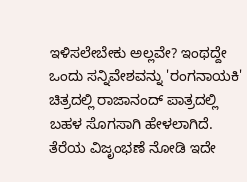ಇಳಿಸಲೇಬೇಕು ಅಲ್ಲವೇ? ಇಂಥದ್ದೇ ಒಂದು ಸನ್ನಿವೇಶವನ್ನು 'ರಂಗನಾಯಕಿ' ಚಿತ್ರದಲ್ಲಿ ರಾಜಾನಂದ್ ಪಾತ್ರದಲ್ಲಿ ಬಹಳ ಸೊಗಸಾಗಿ ಹೇಳಲಾಗಿದೆ. ತೆರೆಯ ವಿಜೃಂಭಣೆ ನೋಡಿ ಇದೇ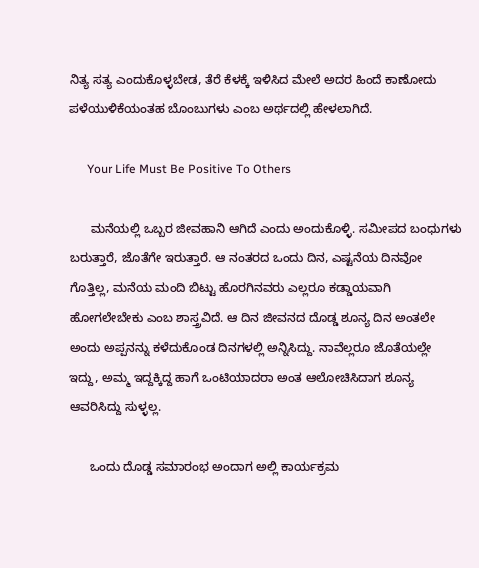ನಿತ್ಯ ಸತ್ಯ ಎಂದುಕೊಳ್ಳಬೇಡ, ತೆರೆ ಕೆಳಕ್ಕೆ ಇಳಿಸಿದ ಮೇಲೆ ಅದರ ಹಿಂದೆ ಕಾಣೋದು ಪಳೆಯುಳಿಕೆಯಂತಹ ಬೊಂಬುಗಳು ಎಂಬ ಅರ್ಥದಲ್ಲಿ ಹೇಳಲಾಗಿದೆ.

      Your Life Must Be Positive To Others

      ಮನೆಯಲ್ಲಿ ಒಬ್ಬರ ಜೀವಹಾನಿ ಆಗಿದೆ ಎಂದು ಅಂದುಕೊಳ್ಳಿ. ಸಮೀಪದ ಬಂಧುಗಳು ಬರುತ್ತಾರೆ, ಜೊತೆಗೇ ಇರುತ್ತಾರೆ. ಆ ನಂತರದ ಒಂದು ದಿನ, ಎಷ್ಟನೆಯ ದಿನವೋ ಗೊತ್ತಿಲ್ಲ, ಮನೆಯ ಮಂದಿ ಬಿಟ್ಟು ಹೊರಗಿನವರು ಎಲ್ಲರೂ ಕಡ್ಡಾಯವಾಗಿ ಹೋಗಲೇಬೇಕು ಎಂಬ ಶಾಸ್ತ್ರವಿದೆ. ಆ ದಿನ ಜೀವನದ ದೊಡ್ಡ ಶೂನ್ಯ ದಿನ ಅಂತಲೇ ಅಂದು ಅಪ್ಪನನ್ನು ಕಳೆದುಕೊಂಡ ದಿನಗಳಲ್ಲಿ ಅನ್ನಿಸಿದ್ದು. ನಾವೆಲ್ಲರೂ ಜೊತೆಯಲ್ಲೇ ಇದ್ದು, ಅಮ್ಮ ಇದ್ದಕ್ಕಿದ್ದ ಹಾಗೆ ಒಂಟಿಯಾದರಾ ಅಂತ ಆಲೋಚಿಸಿದಾಗ ಶೂನ್ಯ ಆವರಿಸಿದ್ದು ಸುಳ್ಳಲ್ಲ.

      ಒಂದು ದೊಡ್ಡ ಸಮಾರಂಭ ಅಂದಾಗ ಅಲ್ಲಿ ಕಾರ್ಯಕ್ರಮ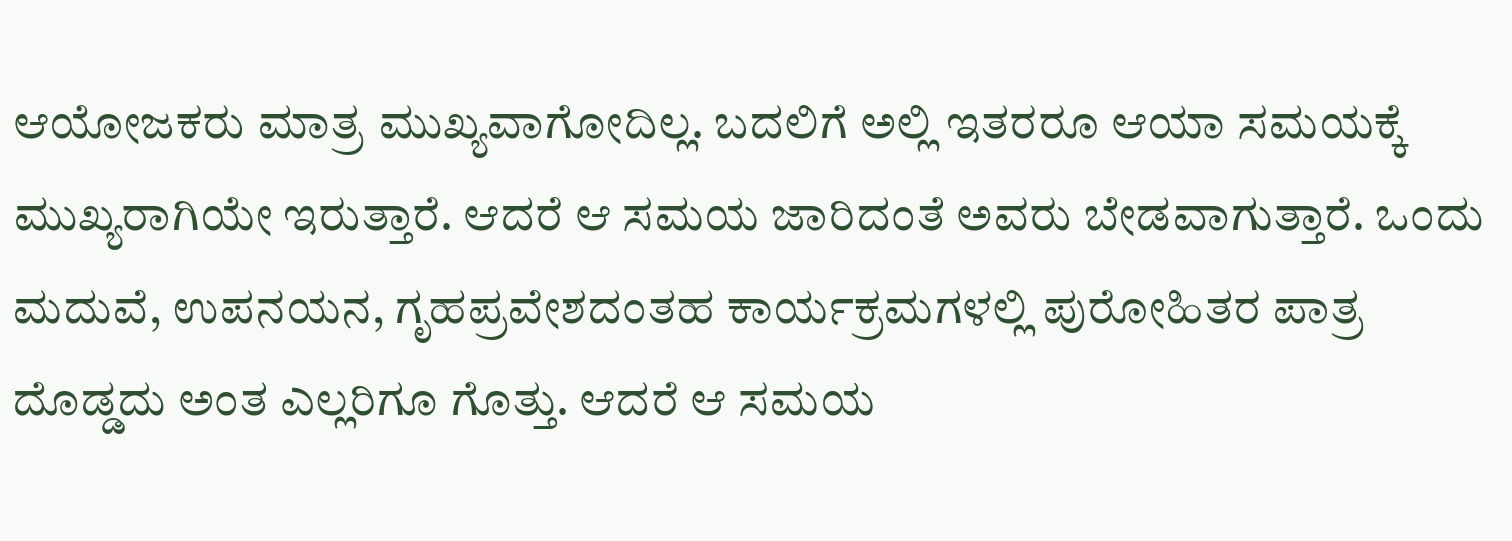ಆಯೋಜಕರು ಮಾತ್ರ ಮುಖ್ಯವಾಗೋದಿಲ್ಲ. ಬದಲಿಗೆ ಅಲ್ಲಿ ಇತರರೂ ಆಯಾ ಸಮಯಕ್ಕೆ ಮುಖ್ಯರಾಗಿಯೇ ಇರುತ್ತಾರೆ. ಆದರೆ ಆ ಸಮಯ ಜಾರಿದಂತೆ ಅವರು ಬೇಡವಾಗುತ್ತಾರೆ. ಒಂದು ಮದುವೆ, ಉಪನಯನ, ಗೃಹಪ್ರವೇಶದಂತಹ ಕಾರ್ಯಕ್ರಮಗಳಲ್ಲಿ ಪುರೋಹಿತರ ಪಾತ್ರ ದೊಡ್ಡದು ಅಂತ ಎಲ್ಲರಿಗೂ ಗೊತ್ತು. ಆದರೆ ಆ ಸಮಯ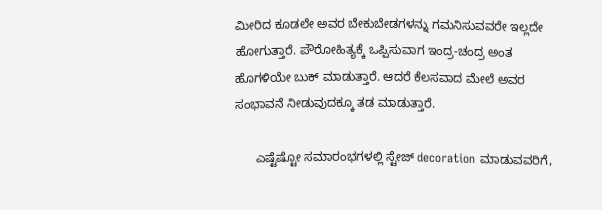ಮೀರಿದ ಕೂಡಲೇ ಅವರ ಬೇಕುಬೇಡಗಳನ್ನು ಗಮನಿಸುವವರೇ ಇಲ್ಲದೇ ಹೋಗುತ್ತಾರೆ. ಪೌರೋಹಿತ್ಯಕ್ಕೆ ಒಪ್ಪಿಸುವಾಗ ಇಂದ್ರ-ಚಂದ್ರ ಅಂತ ಹೊಗಳಿಯೇ ಬುಕ್ ಮಾಡುತ್ತಾರೆ. ಆದರೆ ಕೆಲಸವಾದ ಮೇಲೆ ಅವರ ಸಂಭಾವನೆ ನೀಡುವುದಕ್ಕೂ ತಡ ಮಾಡುತ್ತಾರೆ.

      ಎಷ್ಟೆಷ್ಟೋ ಸಮಾರಂಭಗಳಲ್ಲಿ ಸ್ಟೇಜ್ decoration ಮಾಡುವವರಿಗೆ,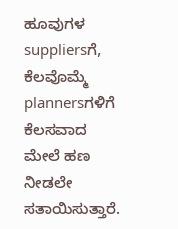ಹೂವುಗಳ suppliersಗೆ, ಕೆಲವೊಮ್ಮೆ plannersಗಳಿಗೆ ಕೆಲಸವಾದ ಮೇಲೆ ಹಣ ನೀಡಲೇ ಸತಾಯಿಸುತ್ತಾರೆ.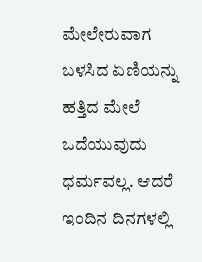ಮೇಲೇರುವಾಗ ಬಳಸಿದ ಏಣಿಯನ್ನು ಹತ್ತಿದ ಮೇಲೆ ಒದೆಯುವುದು ಧರ್ಮವಲ್ಲ. ಆದರೆ ಇಂದಿನ ದಿನಗಳಲ್ಲಿ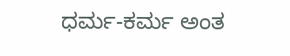ಧರ್ಮ-ಕರ್ಮ ಅಂತ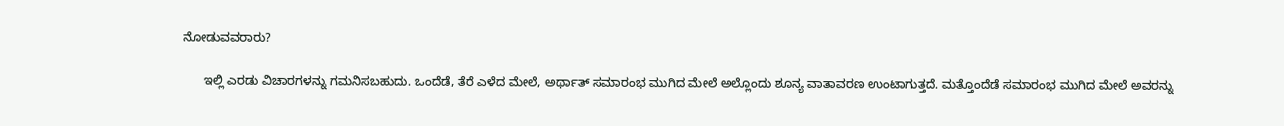ನೋಡುವವರಾರು?

      ಇಲ್ಲಿ ಎರಡು ವಿಚಾರಗಳನ್ನು ಗಮನಿಸಬಹುದು. ಒಂದೆಡೆ, ತೆರೆ ಎಳೆದ ಮೇಲೆ, ಅರ್ಥಾತ್ ಸಮಾರಂಭ ಮುಗಿದ ಮೇಲೆ ಅಲ್ಲೊಂದು ಶೂನ್ಯ ವಾತಾವರಣ ಉಂಟಾಗುತ್ತದೆ. ಮತ್ತೊಂದೆಡೆ ಸಮಾರಂಭ ಮುಗಿದ ಮೇಲೆ ಅವರನ್ನು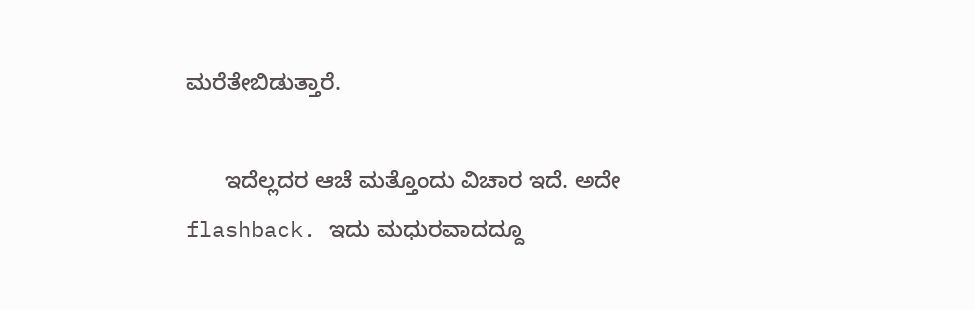ಮರೆತೇಬಿಡುತ್ತಾರೆ.

      ಇದೆಲ್ಲದರ ಆಚೆ ಮತ್ತೊಂದು ವಿಚಾರ ಇದೆ. ಅದೇ flashback. ಇದು ಮಧುರವಾದದ್ದೂ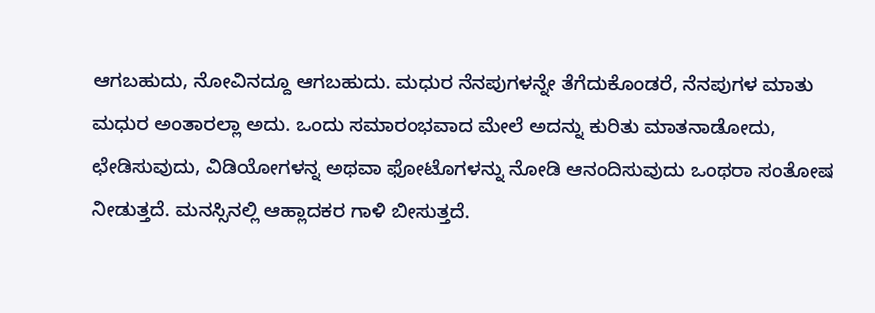ಆಗಬಹುದು, ನೋವಿನದ್ದೂ ಆಗಬಹುದು. ಮಧುರ ನೆನಪುಗಳನ್ನೇ ತೆಗೆದುಕೊಂಡರೆ, ನೆನಪುಗಳ ಮಾತು ಮಧುರ ಅಂತಾರಲ್ಲಾ ಅದು. ಒಂದು ಸಮಾರಂಭವಾದ ಮೇಲೆ ಅದನ್ನು ಕುರಿತು ಮಾತನಾಡೋದು, ಛೇಡಿಸುವುದು, ವಿಡಿಯೋಗಳನ್ನ ಅಥವಾ ಫೋಟೊಗಳನ್ನು ನೋಡಿ ಆನಂದಿಸುವುದು ಒಂಥರಾ ಸಂತೋಷ ನೀಡುತ್ತದೆ. ಮನಸ್ಸಿನಲ್ಲಿ ಆಹ್ಲಾದಕರ ಗಾಳಿ ಬೀಸುತ್ತದೆ.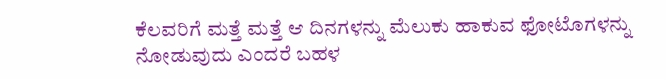ಕೆಲವರಿಗೆ ಮತ್ತೆ ಮತ್ತೆ ಆ ದಿನಗಳನ್ನು ಮೆಲುಕು ಹಾಕುವ ಫೋಟೊಗಳನ್ನು ನೋಡುವುದು ಎಂದರೆ ಬಹಳ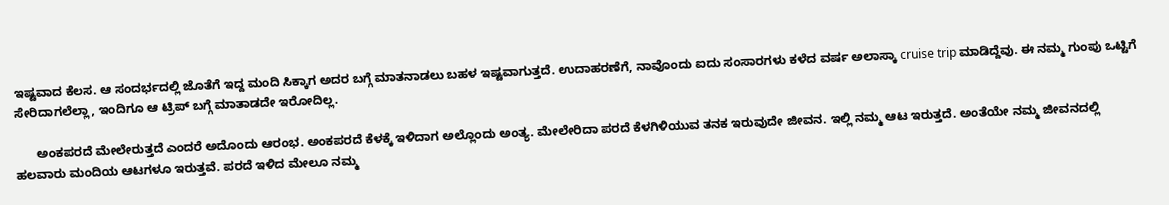ಇಷ್ಟವಾದ ಕೆಲಸ. ಆ ಸಂದರ್ಭದಲ್ಲಿ ಜೊತೆಗೆ ಇದ್ದ ಮಂದಿ ಸಿಕ್ಕಾಗ ಅದರ ಬಗ್ಗೆ ಮಾತನಾಡಲು ಬಹಳ ಇಷ್ಟವಾಗುತ್ತದೆ. ಉದಾಹರಣೆಗೆ, ನಾವೊಂದು ಐದು ಸಂಸಾರಗಳು ಕಳೆದ ವರ್ಷ ಅಲಾಸ್ಕಾ cruise trip ಮಾಡಿದ್ದೆವು. ಈ ನಮ್ಮ ಗುಂಪು ಒಟ್ಟಿಗೆ ಸೇರಿದಾಗಲೆಲ್ಲಾ, ಇಂದಿಗೂ ಆ ಟ್ರಿಪ್ ಬಗ್ಗೆ ಮಾತಾಡದೇ ಇರೋದಿಲ್ಲ.

      ಅಂಕಪರದೆ ಮೇಲೇರುತ್ತದೆ ಎಂದರೆ ಅದೊಂದು ಆರಂಭ. ಅಂಕಪರದೆ ಕೆಳಕ್ಕೆ ಇಳಿದಾಗ ಅಲ್ಲೊಂದು ಅಂತ್ಯ. ಮೇಲೇರಿದಾ ಪರದೆ ಕೆಳಗಿಳಿಯುವ ತನಕ ಇರುವುದೇ ಜೀವನ. ಇಲ್ಲಿ ನಮ್ಮ ಆಟ ಇರುತ್ತದೆ. ಅಂತೆಯೇ ನಮ್ಮ ಜೀವನದಲ್ಲಿ ಹಲವಾರು ಮಂದಿಯ ಆಟಗಳೂ ಇರುತ್ತವೆ. ಪರದೆ ಇಳಿದ ಮೇಲೂ ನಮ್ಮ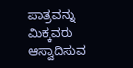ಪಾತ್ರವನ್ನು ಮಿಕ್ಕವರು ಆಸ್ವಾದಿಸುವ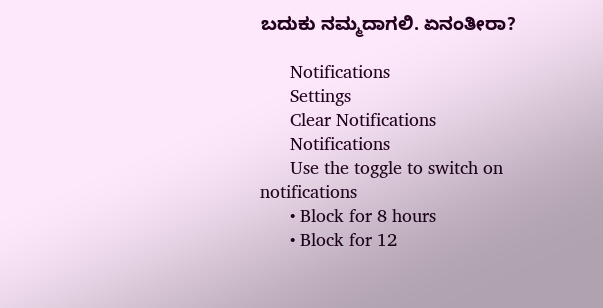ಬದುಕು ನಮ್ಮದಾಗಲಿ. ಏನಂತೀರಾ?

      Notifications
      Settings
      Clear Notifications
      Notifications
      Use the toggle to switch on notifications
      • Block for 8 hours
      • Block for 12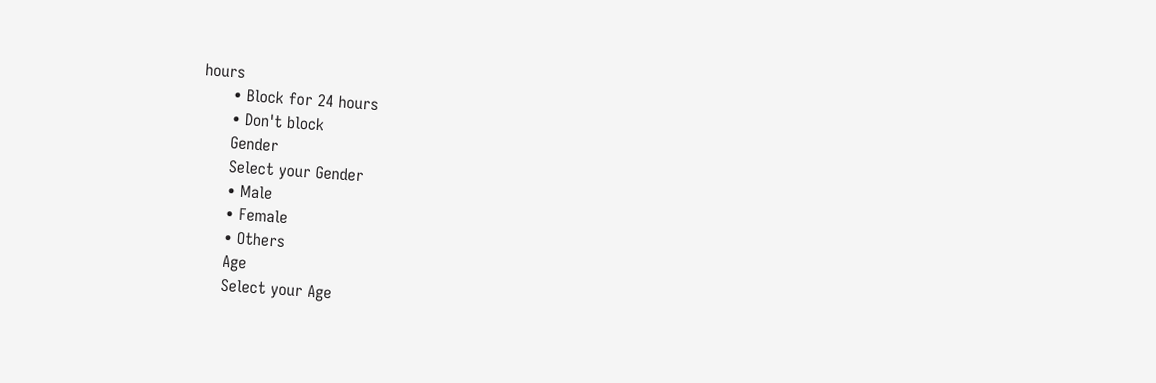hours
      • Block for 24 hours
      • Don't block
      Gender
      Select your Gender
      • Male
      • Female
      • Others
      Age
      Select your Age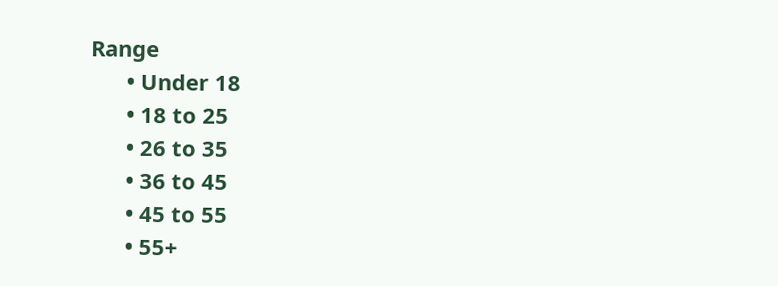Range
      • Under 18
      • 18 to 25
      • 26 to 35
      • 36 to 45
      • 45 to 55
      • 55+